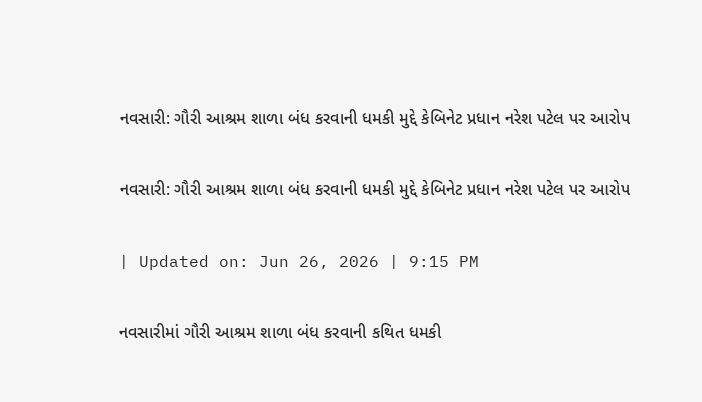નવસારી: ગૌરી આશ્રમ શાળા બંધ કરવાની ધમકી મુદ્દે કેબિનેટ પ્રધાન નરેશ પટેલ પર આરોપ

નવસારી: ગૌરી આશ્રમ શાળા બંધ કરવાની ધમકી મુદ્દે કેબિનેટ પ્રધાન નરેશ પટેલ પર આરોપ

| Updated on: Jun 26, 2026 | 9:15 PM

નવસારીમાં ગૌરી આશ્રમ શાળા બંધ કરવાની કથિત ધમકી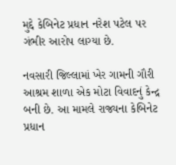મુદ્દે કેબિનેટ પ્રધાન નરેશ પટેલ પર ગંભીર આરોપ લાગ્યા છે.

નવસારી જિલ્લામાં ખેર ગામની ગૌરી આશ્રમ શાળા એક મોટા વિવાદનું કેન્દ્ર બની છે. આ મામલે રાજ્યના કેબિનેટ પ્રધાન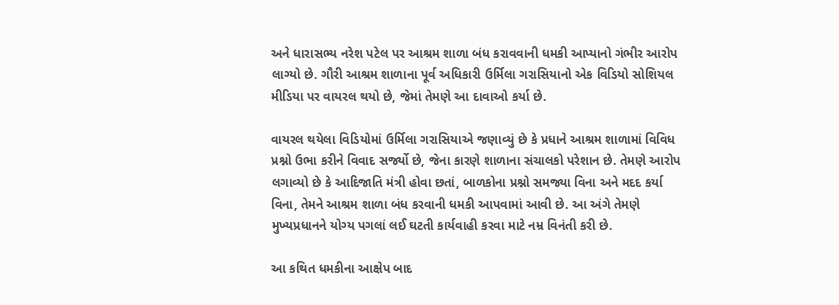અને ધારાસભ્ય નરેશ પટેલ પર આશ્રમ શાળા બંધ કરાવવાની ધમકી આપ્યાનો ગંભીર આરોપ લાગ્યો છે. ગૌરી આશ્રમ શાળાના પૂર્વ અધિકારી ઉર્મિલા ગરાસિયાનો એક વિડિયો સોશિયલ મીડિયા પર વાયરલ થયો છે, જેમાં તેમણે આ દાવાઓ કર્યા છે.

વાયરલ થયેલા વિડિયોમાં ઉર્મિલા ગરાસિયાએ જણાવ્યું છે કે પ્રધાને આશ્રમ શાળામાં વિવિધ પ્રશ્નો ઉભા કરીને વિવાદ સર્જ્યો છે, જેના કારણે શાળાના સંચાલકો પરેશાન છે. તેમણે આરોપ લગાવ્યો છે કે આદિજાતિ મંત્રી હોવા છતાં, બાળકોના પ્રશ્નો સમજ્યા વિના અને મદદ કર્યા વિના, તેમને આશ્રમ શાળા બંધ કરવાની ધમકી આપવામાં આવી છે. આ અંગે તેમણે મુખ્યપ્રધાનને યોગ્ય પગલાં લઈ ઘટતી કાર્યવાહી કરવા માટે નમ્ર વિનંતી કરી છે.

આ કથિત ધમકીના આક્ષેપ બાદ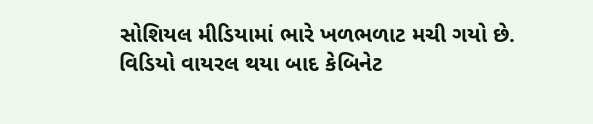સોશિયલ મીડિયામાં ભારે ખળભળાટ મચી ગયો છે. વિડિયો વાયરલ થયા બાદ કેબિનેટ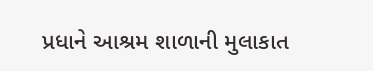પ્રધાને આશ્રમ શાળાની મુલાકાત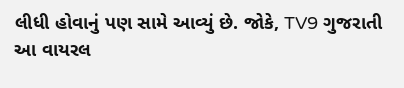લીધી હોવાનું પણ સામે આવ્યું છે. જોકે, TV9 ગુજરાતી આ વાયરલ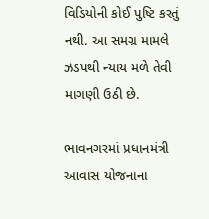વિડિયોની કોઈ પુષ્ટિ કરતું નથી. આ સમગ્ર મામલે ઝડપથી ન્યાય મળે તેવી માગણી ઉઠી છે.

ભાવનગરમાં પ્રધાનમંત્રી આવાસ યોજનાના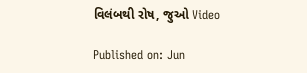વિલંબથી રોષ, જુઓ Video

Published on: Jun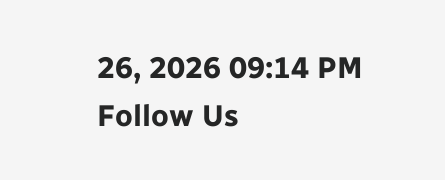26, 2026 09:14 PM
Follow Us